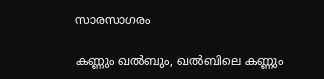സാരസാഗരം

കണ്ണും ഖല്‍ബും, ഖല്‍ബിലെ കണ്ണും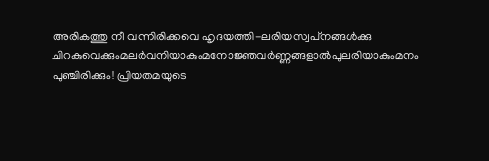അരികത്തു നീ വന്നിരിക്കവെ ഹൃദയത്തി-ലരിയസ്വപ്‌നങ്ങള്‍ക്കു ചിറകുവെക്കുംമലര്‍വനിയാകുംമനോജ്ഞവര്‍ണ്ണങ്ങളാല്‍പുലരിയാകുംമനം പുഞ്ചിരിക്കും! പ്രിയതമയുടെ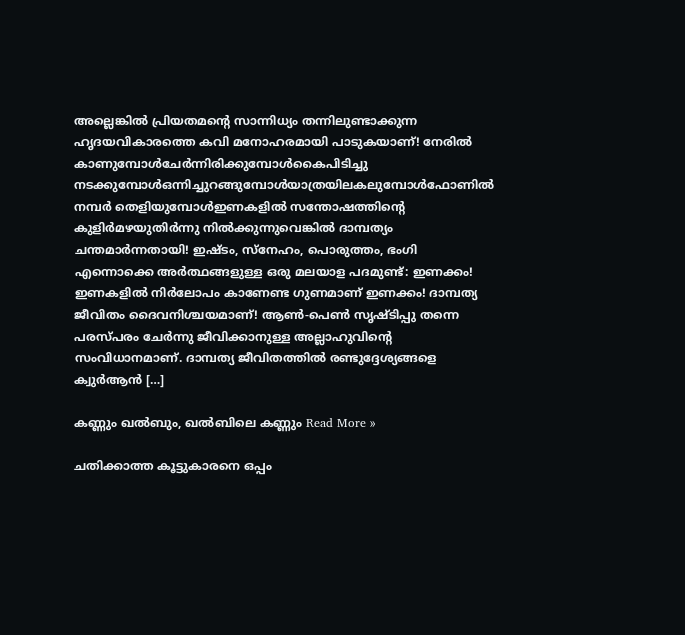അല്ലെങ്കില്‍ പ്രിയതമന്റെ സാന്നിധ്യം തന്നിലുണ്ടാക്കുന്ന ഹൃദയവികാരത്തെ കവി മനോഹരമായി പാടുകയാണ്! നേരില്‍ കാണുമ്പോള്‍ചേര്‍ന്നിരിക്കുമ്പോള്‍കൈപിടിച്ചു നടക്കുമ്പോള്‍ഒന്നിച്ചുറങ്ങുമ്പോള്‍യാത്രയിലകലുമ്പോള്‍ഫോണില്‍ നമ്പര്‍ തെളിയുമ്പോള്‍ഇണകളില്‍ സന്തോഷത്തിന്റെ കുളിര്‍മഴയുതിര്‍ന്നു നില്‍ക്കുന്നുവെങ്കില്‍ ദാമ്പത്യം ചന്തമാര്‍ന്നതായി! ഇഷ്ടം, സ്‌നേഹം, പൊരുത്തം, ഭംഗി എന്നൊക്കെ അര്‍ത്ഥങ്ങളുള്ള ഒരു മലയാള പദമുണ്ട്: ഇണക്കം! ഇണകളില്‍ നിര്‍ലോപം കാണേണ്ട ഗുണമാണ് ഇണക്കം! ദാമ്പത്യ ജീവിതം ദൈവനിശ്ചയമാണ്! ആണ്‍-പെണ്‍ സൃഷ്ടിപ്പു തന്നെ പരസ്പരം ചേര്‍ന്നു ജീവിക്കാനുള്ള അല്ലാഹുവിന്റെ സംവിധാനമാണ്. ദാമ്പത്യ ജീവിതത്തില്‍ രണ്ടുദ്ദേശ്യങ്ങളെ ക്വുര്‍ആന്‍ […]

കണ്ണും ഖല്‍ബും, ഖല്‍ബിലെ കണ്ണും Read More »

ചതിക്കാത്ത കൂട്ടുകാരനെ ഒപ്പം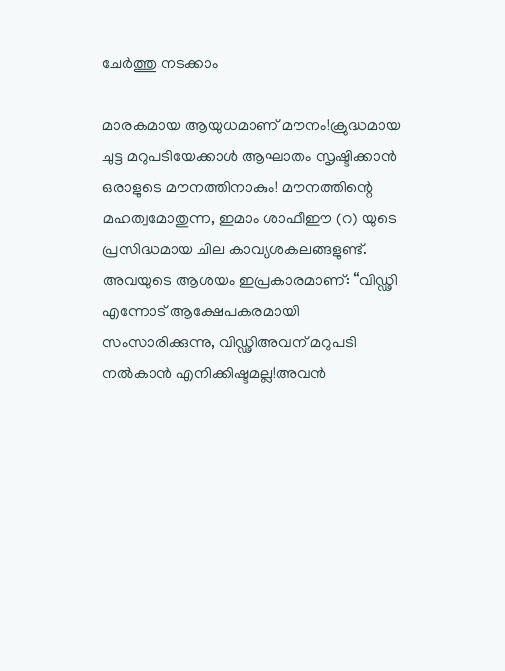ചേര്‍ത്തു നടക്കാം

മാരകമായ ആയുധമാണ് മൗനം!ക്രുദ്ധമായ ചുട്ട മറുപടിയേക്കാള്‍ ആഘാതം സൃഷ്ടിക്കാന്‍ ഒരാളുടെ മൗനത്തിനാകും! മൗനത്തിന്റെ മഹത്വമോതുന്ന, ഇമാം ശാഫീഈ (റ) യുടെ പ്രസിദ്ധമായ ചില കാവ്യശകലങ്ങളുണ്ട്. അവയുടെ ആശയം ഇപ്രകാരമാണ്: “വിഡ്ഢി എന്നോട് ആക്ഷേപകരമായി സംസാരിക്കുന്നു, വിഡ്ഢിഅവന് മറുപടി നല്‍കാന്‍ എനിക്കിഷ്ടമല്ല!അവന്‍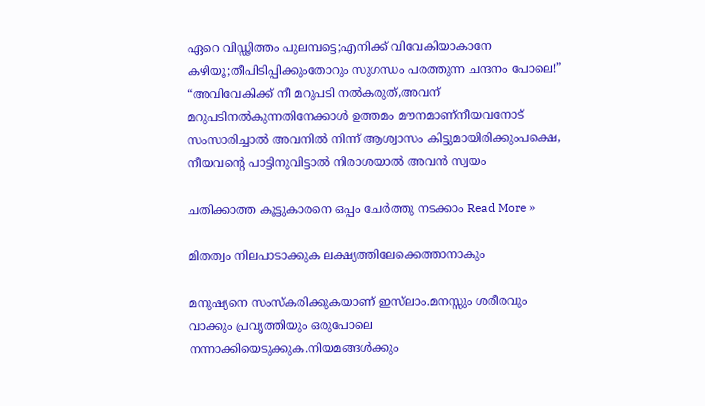ഏറെ വിഡ്ഢിത്തം പുലമ്പട്ടെ;എനിക്ക് വിവേകിയാകാനേ കഴിയൂ;തീപിടിപ്പിക്കുംതോറും സുഗന്ധം പരത്തുന്ന ചന്ദനം പോലെ!” “അവിവേകിക്ക് നീ മറുപടി നല്‍കരുത്,അവന് മറുപടിനല്‍കുന്നതിനേക്കാള്‍ ഉത്തമം മൗനമാണ്നീയവനോട് സംസാരിച്ചാല്‍ അവനില്‍ നിന്ന് ആശ്വാസം കിട്ടുമായിരിക്കുംപക്ഷെ, നീയവന്റെ പാട്ടിനുവിട്ടാല്‍ നിരാശയാല്‍ അവന്‍ സ്വയം

ചതിക്കാത്ത കൂട്ടുകാരനെ ഒപ്പം ചേര്‍ത്തു നടക്കാം Read More »

മിതത്വം നിലപാടാക്കുക ലക്ഷ്യത്തിലേക്കെത്താനാകും

മനുഷ്യനെ സംസ്‌കരിക്കുകയാണ് ഇസ്‌ലാം.മനസ്സും ശരീരവും വാക്കും പ്രവൃത്തിയും ഒരുപോലെ നന്നാക്കിയെടുക്കുക.നിയമങ്ങള്‍ക്കും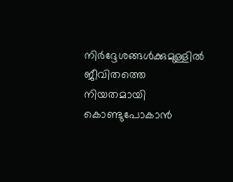നിര്‍ദ്ദേശങ്ങള്‍ക്കുമുള്ളില്‍ ജീവിതത്തെ നിയതമായി കൊണ്ടുപോകാന്‍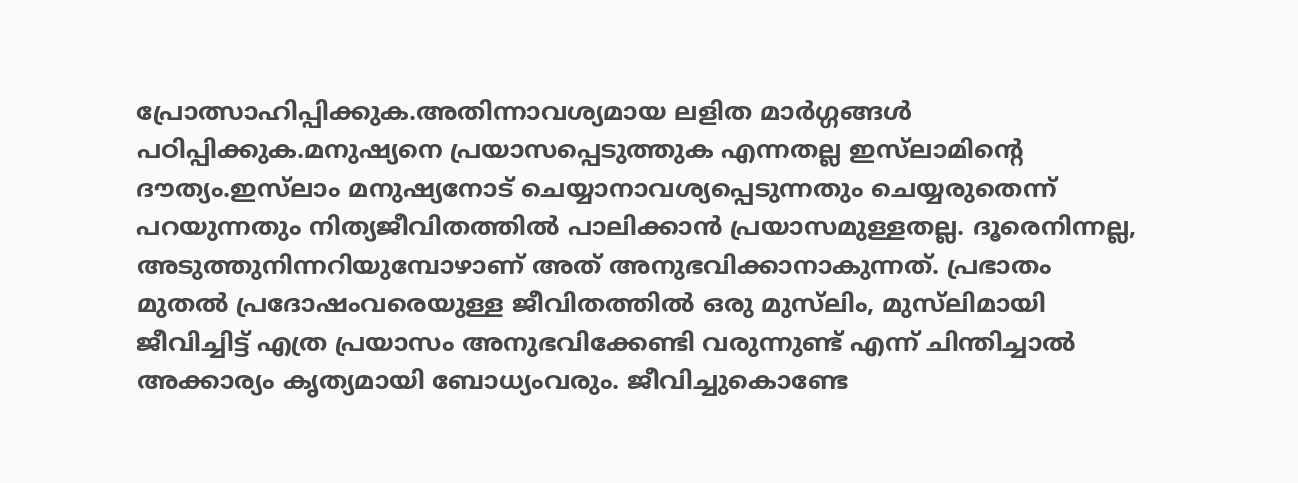പ്രോത്സാഹിപ്പിക്കുക.അതിന്നാവശ്യമായ ലളിത മാര്‍ഗ്ഗങ്ങള്‍ പഠിപ്പിക്കുക.മനുഷ്യനെ പ്രയാസപ്പെടുത്തുക എന്നതല്ല ഇസ്‌ലാമിന്റെ ദൗത്യം.ഇസ്‌ലാം മനുഷ്യനോട് ചെയ്യാനാവശ്യപ്പെടുന്നതും ചെയ്യരുതെന്ന് പറയുന്നതും നിത്യജീവിതത്തില്‍ പാലിക്കാന്‍ പ്രയാസമുള്ളതല്ല. ദൂരെനിന്നല്ല, അടുത്തുനിന്നറിയുമ്പോഴാണ് അത് അനുഭവിക്കാനാകുന്നത്. പ്രഭാതം മുതല്‍ പ്രദോഷംവരെയുള്ള ജീവിതത്തില്‍ ഒരു മുസ്‌ലിം, മുസ്‌ലിമായി ജീവിച്ചിട്ട് എത്ര പ്രയാസം അനുഭവിക്കേണ്ടി വരുന്നുണ്ട് എന്ന് ചിന്തിച്ചാല്‍ അക്കാര്യം കൃത്യമായി ബോധ്യംവരും. ജീവിച്ചുകൊണ്ടേ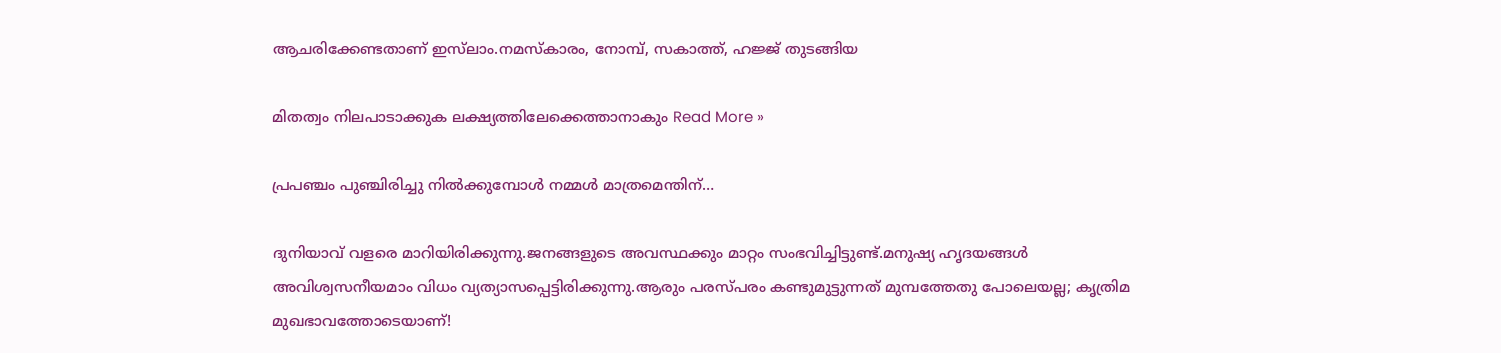ആചരിക്കേണ്ടതാണ് ഇസ്‌ലാം.നമസ്‌കാരം, നോമ്പ്, സകാത്ത്, ഹജ്ജ് തുടങ്ങിയ

മിതത്വം നിലപാടാക്കുക ലക്ഷ്യത്തിലേക്കെത്താനാകും Read More »

പ്രപഞ്ചം പുഞ്ചിരിച്ചു നില്‍ക്കുമ്പോള്‍ നമ്മള്‍ മാത്രമെന്തിന്‌…

ദുനിയാവ് വളരെ മാറിയിരിക്കുന്നു.ജനങ്ങളുടെ അവസ്ഥക്കും മാറ്റം സംഭവിച്ചിട്ടുണ്ട്.മനുഷ്യ ഹൃദയങ്ങള്‍ അവിശ്വസനീയമാം വിധം വ്യത്യാസപ്പെട്ടിരിക്കുന്നു.ആരും പരസ്പരം കണ്ടുമുട്ടുന്നത് മുമ്പത്തേതു പോലെയല്ല; കൃത്രിമ മുഖഭാവത്തോടെയാണ്!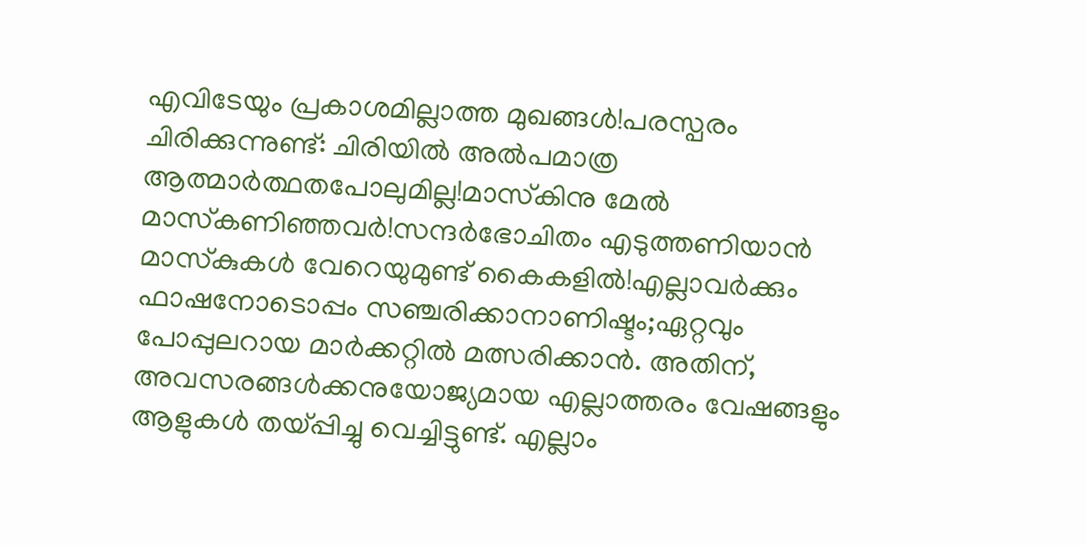എവിടേയും പ്രകാശമില്ലാത്ത മുഖങ്ങള്‍!പരസ്പരം ചിരിക്കുന്നുണ്ട്: ചിരിയില്‍ അല്‍പമാത്ര ആത്മാര്‍ത്ഥതപോലുമില്ല!മാസ്‌കിനു മേല്‍ മാസ്‌കണിഞ്ഞവര്‍!സന്ദര്‍ഭോചിതം എടുത്തണിയാന്‍ മാസ്‌കുകള്‍ വേറെയുമുണ്ട് കൈകളില്‍!എല്ലാവര്‍ക്കും ഫാഷനോടൊപ്പം സഞ്ചരിക്കാനാണിഷ്ടം;ഏറ്റവും പോപ്പുലറായ മാര്‍ക്കറ്റില്‍ മത്സരിക്കാന്‍. അതിന്, അവസരങ്ങള്‍ക്കനുയോജ്യമായ എല്ലാത്തരം വേഷങ്ങളും ആളുകള്‍ തയ്പ്പിച്ചു വെച്ചിട്ടുണ്ട്. എല്ലാം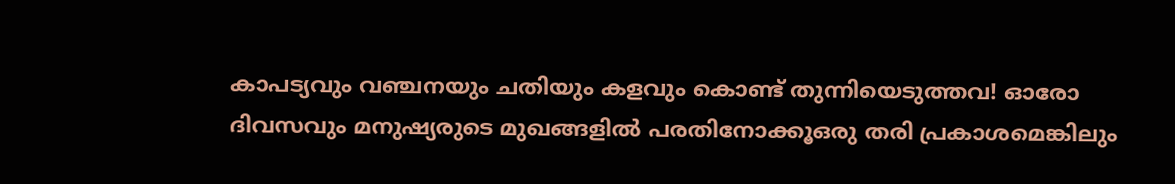കാപട്യവും വഞ്ചനയും ചതിയും കളവും കൊണ്ട് തുന്നിയെടുത്തവ! ഓരോ ദിവസവും മനുഷ്യരുടെ മുഖങ്ങളില്‍ പരതിനോക്കൂഒരു തരി പ്രകാശമെങ്കിലും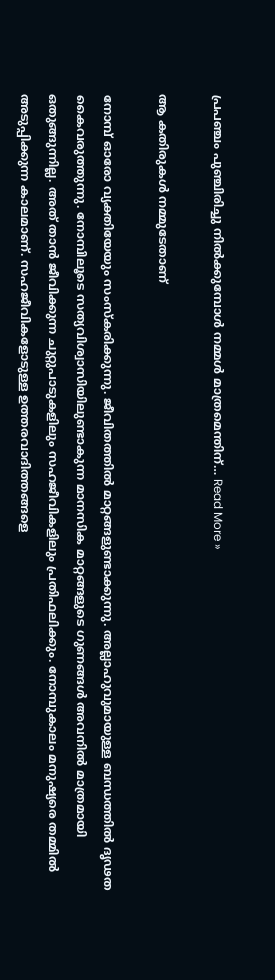പ്രപഞ്ചം പുഞ്ചിരിച്ചു നില്‍ക്കുമ്പോള്‍ നമ്മള്‍ മാത്രമെന്തിന്‌… Read More »

ആ കതിരുകള്‍ നമ്മുടേതാണ്

നോമ്പ് ഓരോ വ്യക്തിയേയും സംസ്‌കരിക്കുന്നു. ജീവിതത്തില്‍ മാറ്റങ്ങളുണ്ടാക്കുന്നു. അല്ലാഹുവുമായുള്ള ബന്ധത്തില്‍ ദൃഢത കൈവരുത്തുന്നു. നോമ്പിലൂടെ സത്യവിശ്വാസിയിലുണ്ടാകുന്ന മാനസിക മാറ്റങ്ങളുടെ ഗുണങ്ങള്‍ അവനില്‍ മാത്രമായി ഒതുങ്ങുന്നില്ല. അത് താന്‍ ജീവിക്കുന്ന ചുറ്റുപാടുകളിലും സഹജീവികളിലും പ്രതിഫലിക്കും. നോമ്പുകാലം മനുഷ്യരെ തമ്മില്‍ അടുപ്പിക്കുന്ന കാലമാണ്. സഹജീവികളോടുള്ള ഉത്തരവാദിത്തങ്ങളെ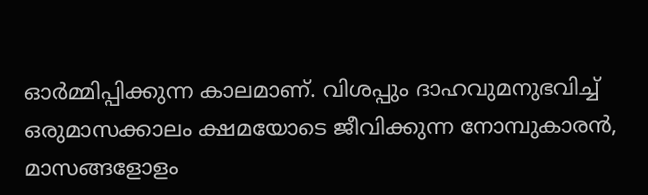ഓര്‍മ്മിപ്പിക്കുന്ന കാലമാണ്. വിശപ്പും ദാഹവുമനുഭവിച്ച് ഒരുമാസക്കാലം ക്ഷമയോടെ ജീവിക്കുന്ന നോമ്പുകാരന്‍, മാസങ്ങളോളം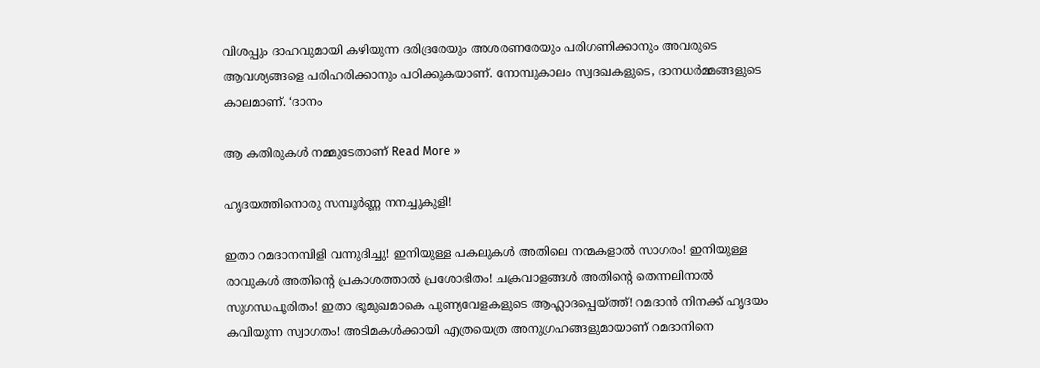വിശപ്പും ദാഹവുമായി കഴിയുന്ന ദരിദ്രരേയും അശരണരേയും പരിഗണിക്കാനും അവരുടെ ആവശ്യങ്ങളെ പരിഹരിക്കാനും പഠിക്കുകയാണ്. നോമ്പുകാലം സ്വദഖകളുടെ, ദാനധര്‍മ്മങ്ങളുടെ കാലമാണ്. ‘ദാനം

ആ കതിരുകള്‍ നമ്മുടേതാണ് Read More »

ഹൃദയത്തിനൊരു സമ്പൂര്‍ണ്ണ നനച്ചുകുളി!

ഇതാ റമദാനമ്പിളി വന്നുദിച്ചു! ഇനിയുള്ള പകലുകള്‍ അതിലെ നന്മകളാല്‍ സാഗരം! ഇനിയുള്ള രാവുകള്‍ അതിന്റെ പ്രകാശത്താല്‍ പ്രശോഭിതം! ചക്രവാളങ്ങള്‍ അതിന്റെ തെന്നലിനാല്‍ സുഗന്ധപൂരിതം! ഇതാ ഭൂമുഖമാകെ പുണ്യവേളകളുടെ ആഹ്ലാദപ്പെയ്ത്ത്! റമദാന്‍ നിനക്ക് ഹൃദയം കവിയുന്ന സ്വാഗതം! അടിമകള്‍ക്കായി എത്രയെത്ര അനുഗ്രഹങ്ങളുമായാണ് റമദാനിനെ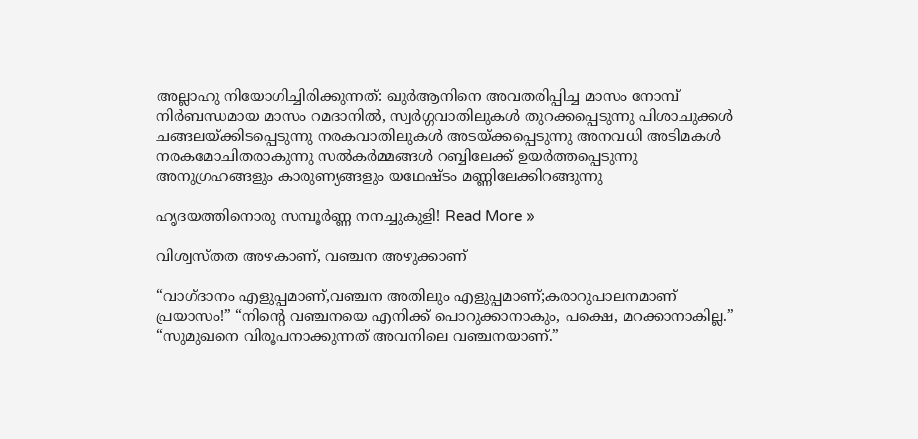അല്ലാഹു നിയോഗിച്ചിരിക്കുന്നത്: ഖുര്‍ആനിനെ അവതരിപ്പിച്ച മാസം നോമ്പ് നിര്‍ബന്ധമായ മാസം റമദാനില്‍, സ്വര്‍ഗ്ഗവാതിലുകള്‍ തുറക്കപ്പെടുന്നു പിശാചുക്കള്‍ ചങ്ങലയ്ക്കിടപ്പെടുന്നു നരകവാതിലുകള്‍ അടയ്ക്കപ്പെടുന്നു അനവധി അടിമകള്‍ നരകമോചിതരാകുന്നു സല്‍കര്‍മ്മങ്ങള്‍ റബ്ബിലേക്ക് ഉയര്‍ത്തപ്പെടുന്നു അനുഗ്രഹങ്ങളും കാരുണ്യങ്ങളും യഥേഷ്ടം മണ്ണിലേക്കിറങ്ങുന്നു

ഹൃദയത്തിനൊരു സമ്പൂര്‍ണ്ണ നനച്ചുകുളി! Read More »

വിശ്വസ്തത അഴകാണ്, വഞ്ചന അഴുക്കാണ്

“വാഗ്ദാനം എളുപ്പമാണ്,വഞ്ചന അതിലും എളുപ്പമാണ്;കരാറുപാലനമാണ് പ്രയാസം!” “നിന്റെ വഞ്ചനയെ എനിക്ക് പൊറുക്കാനാകും, പക്ഷെ, മറക്കാനാകില്ല.” “സുമുഖനെ വിരൂപനാക്കുന്നത് അവനിലെ വഞ്ചനയാണ്.”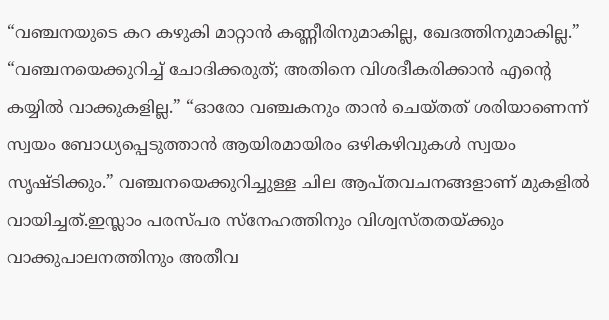“വഞ്ചനയുടെ കറ കഴുകി മാറ്റാന്‍ കണ്ണീരിനുമാകില്ല, ഖേദത്തിനുമാകില്ല.” “വഞ്ചനയെക്കുറിച്ച് ചോദിക്കരുത്; അതിനെ വിശദീകരിക്കാന്‍ എന്റെ കയ്യില്‍ വാക്കുകളില്ല.” “ഓരോ വഞ്ചകനും താന്‍ ചെയ്തത് ശരിയാണെന്ന് സ്വയം ബോധ്യപ്പെടുത്താന്‍ ആയിരമായിരം ഒഴികഴിവുകള്‍ സ്വയം സൃഷ്ടിക്കും.” വഞ്ചനയെക്കുറിച്ചുള്ള ചില ആപ്തവചനങ്ങളാണ് മുകളില്‍ വായിച്ചത്.ഇസ്ലാം പരസ്പര സ്‌നേഹത്തിനും വിശ്വസ്തതയ്ക്കും വാക്കുപാലനത്തിനും അതീവ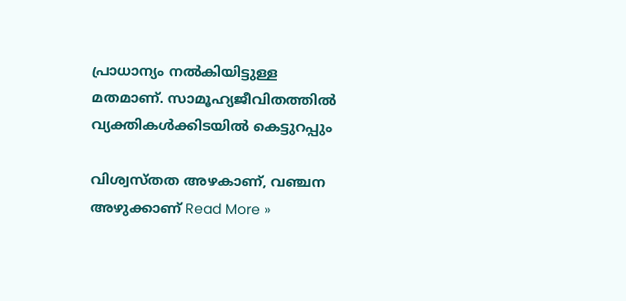പ്രാധാന്യം നല്‍കിയിട്ടുള്ള മതമാണ്. സാമൂഹ്യജീവിതത്തില്‍ വ്യക്തികള്‍ക്കിടയില്‍ കെട്ടുറപ്പും

വിശ്വസ്തത അഴകാണ്, വഞ്ചന അഴുക്കാണ് Read More »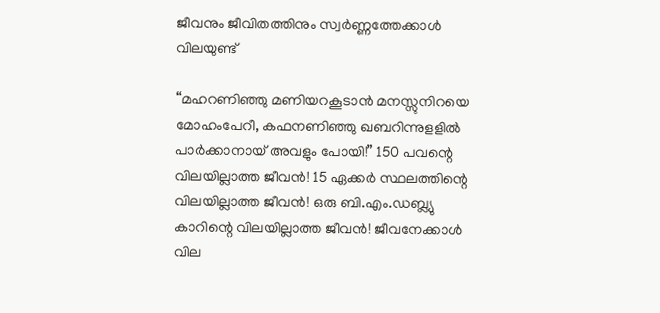ജീവനും ജീവിതത്തിനും സ്വര്‍ണ്ണത്തേക്കാള്‍ വിലയുണ്ട്‌

“മഹറണിഞ്ഞു മണിയറകൂടാന്‍ മനസ്സുനിറയെ മോഹംപേറീ, കഫനണിഞ്ഞു ഖബറിന്നുളളില്‍ പാര്‍ക്കാനായ് അവളും പോയി!” 150 പവന്റെ വിലയില്ലാത്ത ജീവന്‍! 15 ഏക്കര്‍ സ്ഥലത്തിന്റെ വിലയില്ലാത്ത ജീവന്‍! ഒരു ബി.എം.ഡബ്ല്യു കാറിന്റെ വിലയില്ലാത്ത ജീവന്‍! ജീവനേക്കാള്‍ വില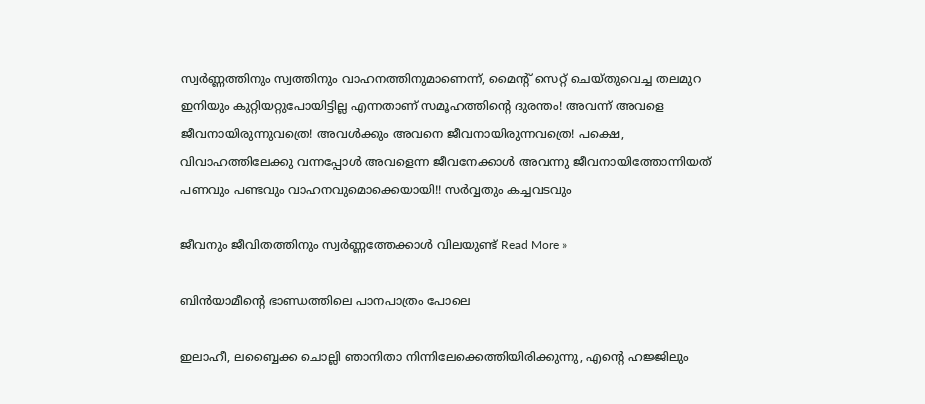സ്വര്‍ണ്ണത്തിനും സ്വത്തിനും വാഹനത്തിനുമാണെന്ന്, മൈന്റ് സെറ്റ് ചെയ്തുവെച്ച തലമുറ ഇനിയും കുറ്റിയറ്റുപോയിട്ടില്ല എന്നതാണ് സമൂഹത്തിന്റെ ദുരന്തം! അവന്ന് അവളെ ജീവനായിരുന്നുവത്രെ! അവള്‍ക്കും അവനെ ജീവനായിരുന്നവത്രെ! പക്ഷെ, വിവാഹത്തിലേക്കു വന്നപ്പോള്‍ അവളെന്ന ജീവനേക്കാള്‍ അവന്നു ജീവനായിത്തോന്നിയത് പണവും പണ്ടവും വാഹനവുമൊക്കെയായി!! സര്‍വ്വതും കച്ചവടവും

ജീവനും ജീവിതത്തിനും സ്വര്‍ണ്ണത്തേക്കാള്‍ വിലയുണ്ട്‌ Read More »

ബിന്‍യാമീന്റെ ഭാണ്ഡത്തിലെ പാനപാത്രം പോലെ

ഇലാഹീ, ലബ്ബൈക്ക ചൊല്ലി ഞാനിതാ നിന്നിലേക്കെത്തിയിരിക്കുന്നു, എന്റെ ഹജ്ജിലും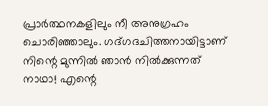പ്രാര്‍ത്ഥനകളിലും നീ അനുഗ്രഹം ചൊരിഞ്ഞാലും. ഗദ്ഗദചിത്തനായിട്ടാണ്‌ നിന്റെ മുന്നില്‍ ഞാന്‍ നില്‍ക്കുന്നത് നാഥാ! എന്റെ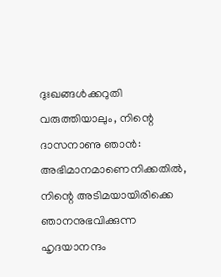ദുഃഖങ്ങള്‍ക്കറുതി വരുത്തിയാലും, നിന്റെ ദാസനാണു ഞാന്‍: അഭിമാനമാണെനിക്കതില്‍, നിന്റെ അടിമയായിരിക്കെ ഞാനനുഭവിക്കുന്ന ഹൃദയാനന്ദം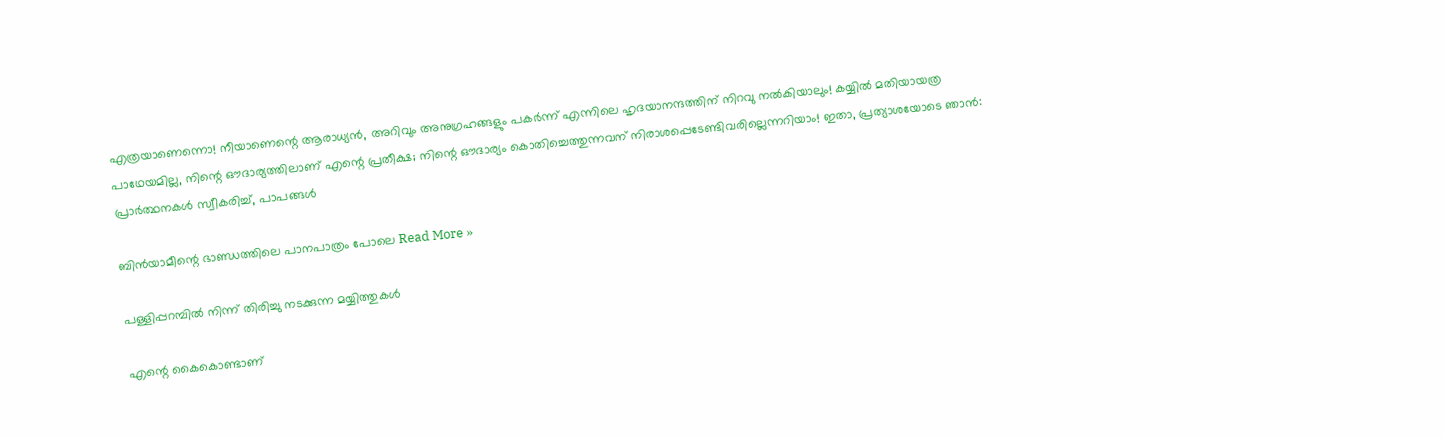എത്രയാണെന്നൊ! നീയാണെന്റെ ആരാധ്യന്‍, അറിവും അനുഗ്രഹങ്ങളും പകര്‍ന്ന് എന്നിലെ ഹൃദയാനന്ദത്തിന് നിറവു നല്‍കിയാലും! കയ്യില്‍ മതിയായത്ര പാഥേയമില്ല, നിന്റെ ഔദാര്യത്തിലാണ് എന്റെ പ്രതീക്ഷ; നിന്റെ ഔദാര്യം കൊതിച്ചെത്തുന്നവന് നിരാശപ്പെടേണ്ടിവരില്ലെന്നറിയാം! ഇതാ, പ്രത്യാശയോടെ ഞാന്‍: പ്രാര്‍ത്ഥനകള്‍ സ്വീകരിച്ച്, പാപങ്ങള്‍

ബിന്‍യാമീന്റെ ഭാണ്ഡത്തിലെ പാനപാത്രം പോലെ Read More »

പള്ളിപ്പറമ്പില്‍ നിന്ന് തിരിച്ചു നടക്കുന്ന മയ്യിത്തുകള്‍

എന്റെ കൈകൊണ്ടാണ്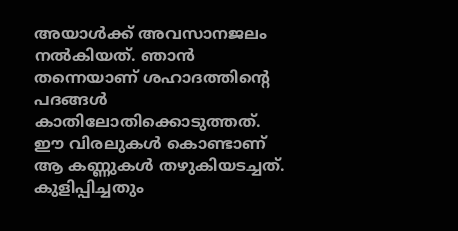അയാള്‍ക്ക് അവസാനജലം നല്‍കിയത്. ഞാന്‍ തന്നെയാണ് ശഹാദത്തിന്റെ പദങ്ങള്‍ കാതിലോതിക്കൊടുത്തത്. ഈ വിരലുകള്‍ കൊണ്ടാണ് ആ കണ്ണുകള്‍ തഴുകിയടച്ചത്. കുളിപ്പിച്ചതും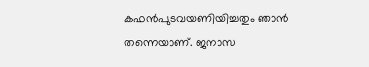കഫന്‍പുടവയണിയിച്ചതും ഞാന്‍ തന്നെയാണ്. ജനാസ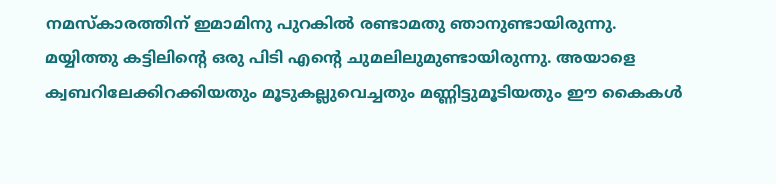നമസ്‌കാരത്തിന് ഇമാമിനു പുറകില്‍ രണ്ടാമതു ഞാനുണ്ടായിരുന്നു. മയ്യിത്തു കട്ടിലിന്റെ ഒരു പിടി എന്റെ ചുമലിലുമുണ്ടായിരുന്നു. അയാളെ ക്വബറിലേക്കിറക്കിയതും മൂടുകല്ലുവെച്ചതും മണ്ണിട്ടുമൂടിയതും ഈ കൈകള്‍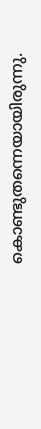കൊണ്ടുതന്നെയായിരുന്നു.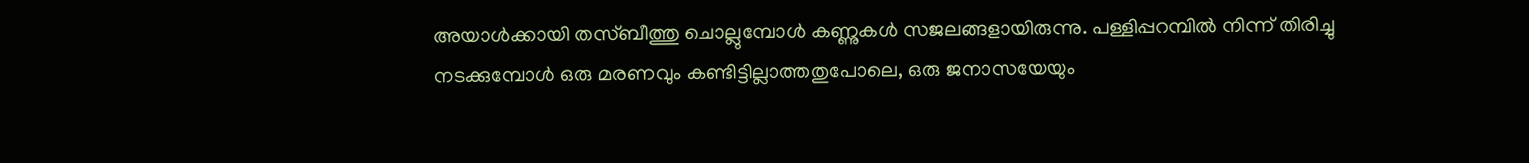അയാള്‍ക്കായി തസ്ബീത്തു ചൊല്ലുമ്പോള്‍ കണ്ണുകള്‍ സജലങ്ങളായിരുന്നു. പള്ളിപ്പറമ്പില്‍ നിന്ന് തിരിച്ചു നടക്കുമ്പോള്‍ ഒരു മരണവും കണ്ടിട്ടില്ലാത്തതുപോലെ, ഒരു ജനാസയേയും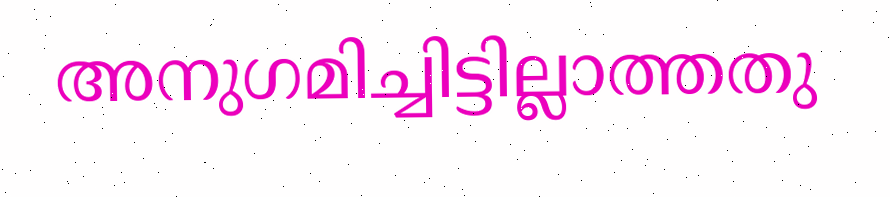അനുഗമിച്ചിട്ടില്ലാത്തതു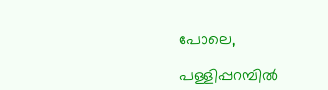പോലെ,

പള്ളിപ്പറമ്പില്‍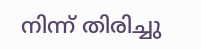നിന്ന് തിരിച്ചു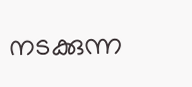നടക്കുന്ന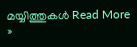മയ്യിത്തുകള്‍ Read More »